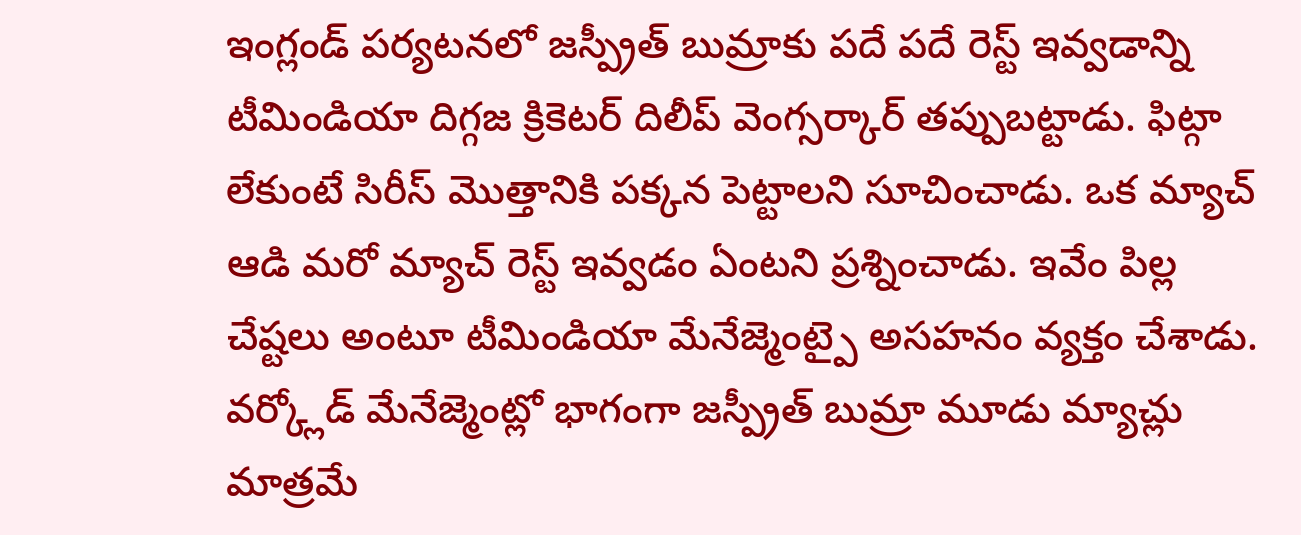ఇంగ్లండ్ పర్యటనలో జస్ప్రీత్ బుమ్రాకు పదే పదే రెస్ట్ ఇవ్వడాన్ని టీమిండియా దిగ్గజ క్రికెటర్ దిలీప్ వెంగ్సర్కార్ తప్పుబట్టాడు. ఫిట్గా లేకుంటే సిరీస్ మొత్తానికి పక్కన పెట్టాలని సూచించాడు. ఒక మ్యాచ్ ఆడి మరో మ్యాచ్ రెస్ట్ ఇవ్వడం ఏంటని ప్రశ్నించాడు. ఇవేం పిల్ల చేష్టలు అంటూ టీమిండియా మేనేజ్మెంట్పై అసహనం వ్యక్తం చేశాడు. వర్క్లోడ్ మేనేజ్మెంట్లో భాగంగా జస్ప్రీత్ బుమ్రా మూడు మ్యాచ్లు మాత్రమే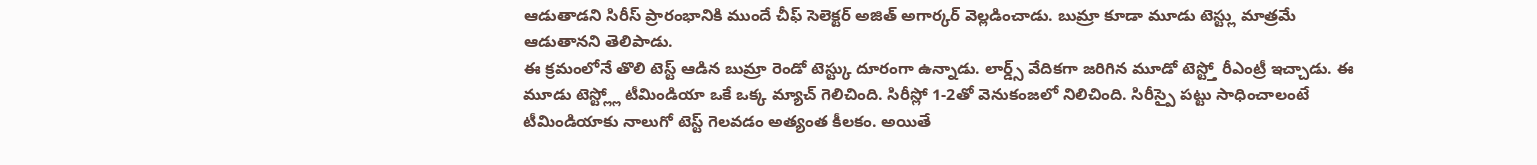ఆడుతాడని సిరీస్ ప్రారంభానికి ముందే చీఫ్ సెలెక్టర్ అజిత్ అగార్కర్ వెల్లడించాడు. బుమ్రా కూడా మూడు టెస్ట్లు మాత్రమే ఆడుతానని తెలిపాడు.
ఈ క్రమంలోనే తొలి టెస్ట్ ఆడిన బుమ్రా రెండో టెస్ట్కు దూరంగా ఉన్నాడు. లార్డ్స్ వేదికగా జరిగిన మూడో టెస్ట్తో రీఎంట్రీ ఇచ్చాడు. ఈ మూడు టెస్ట్ల్లో టీమిండియా ఒకే ఒక్క మ్యాచ్ గెలిచింది. సిరీస్లో 1-2తో వెనుకంజలో నిలిచింది. సిరీస్పై పట్టు సాధించాలంటే టీమిండియాకు నాలుగో టెస్ట్ గెలవడం అత్యంత కీలకం. అయితే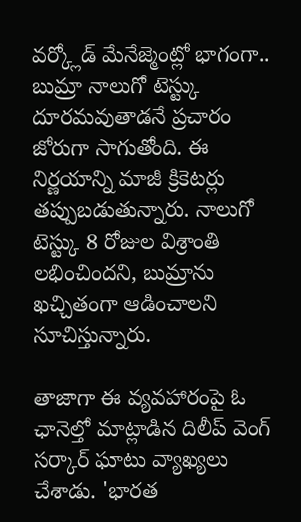వర్క్లోడ్ మేనేజ్మెంట్లో భాగంగా.. బుమ్రా నాలుగో టెస్ట్కు దూరమవుతాడనే ప్రచారం జోరుగా సాగుతోంది. ఈ నిర్ణయాన్ని మాజీ క్రికెటర్లు తప్పుబడుతున్నారు. నాలుగో టెస్ట్కు 8 రోజుల విశ్రాంతి లభించిందని, బుమ్రాను ఖచ్చితంగా ఆడించాలని సూచిస్తున్నారు.

తాజాగా ఈ వ్యవహారంపై ఓ ఛానెల్తో మాట్లాడిన దిలీప్ వెంగ్ సర్కార్ ఘాటు వ్యాఖ్యలు చేశాడు. 'భారత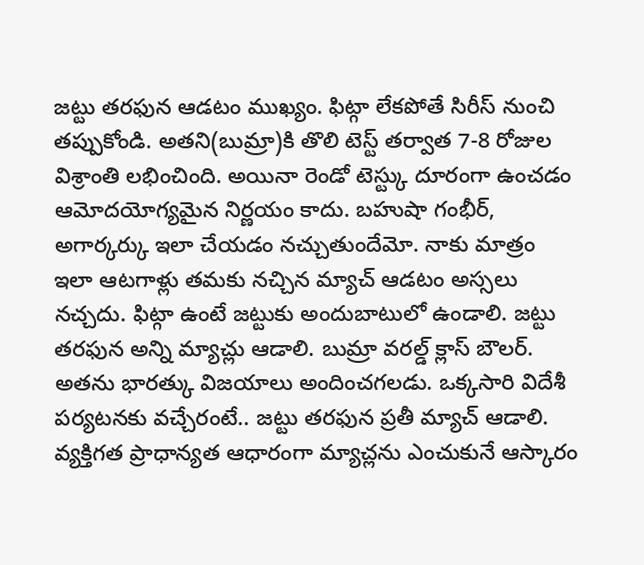జట్టు తరఫున ఆడటం ముఖ్యం. ఫిట్గా లేకపోతే సిరీస్ నుంచి తప్పుకోండి. అతని(బుమ్రా)కి తొలి టెస్ట్ తర్వాత 7-8 రోజుల విశ్రాంతి లభించింది. అయినా రెండో టెస్ట్కు దూరంగా ఉంచడం ఆమోదయోగ్యమైన నిర్ణయం కాదు. బహుషా గంభీర్, అగార్కర్కు ఇలా చేయడం నచ్చుతుందేమో. నాకు మాత్రం ఇలా ఆటగాళ్లు తమకు నచ్చిన మ్యాచ్ ఆడటం అస్సలు నచ్చదు. ఫిట్గా ఉంటే జట్టుకు అందుబాటులో ఉండాలి. జట్టు తరఫున అన్ని మ్యాచ్లు ఆడాలి. బుమ్రా వరల్డ్ క్లాస్ బౌలర్. అతను భారత్కు విజయాలు అందించగలడు. ఒక్కసారి విదేశీ పర్యటనకు వచ్చేరంటే.. జట్టు తరఫున ప్రతీ మ్యాచ్ ఆడాలి. వ్యక్తిగత ప్రాధాన్యత ఆధారంగా మ్యాచ్లను ఎంచుకునే ఆస్కారం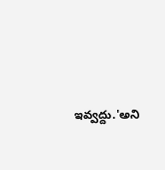ఇవ్వద్దు.'అని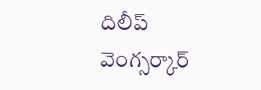దిలీప్ వెంగ్సర్కార్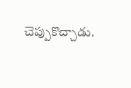చెప్పుకొచ్చాడు.